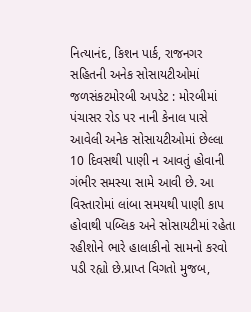નિત્યાનંદ, કિશન પાર્ક, રાજનગર સહિતની અનેક સોસાયટીઓમાં જળસંકટમોરબી અપડેટ : મોરબીમાં પંચાસર રોડ પર નાની કેનાલ પાસે આવેલી અનેક સોસાયટીઓમાં છેલ્લા 10 દિવસથી પાણી ન આવતું હોવાની ગંભીર સમસ્યા સામે આવી છે. આ વિસ્તારોમાં લાંબા સમયથી પાણી કાપ હોવાથી પબ્લિક અને સોસાયટીમાં રહેતા રહીશોને ભારે હાલાકીનો સામનો કરવો પડી રહ્યો છે.પ્રાપ્ત વિગતો મુજબ,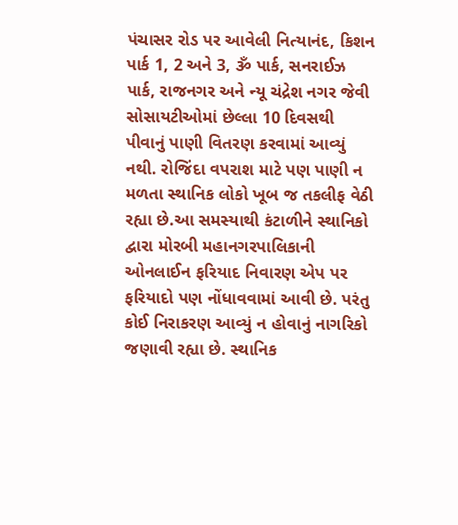પંચાસર રોડ પર આવેલી નિત્યાનંદ, કિશન પાર્ક 1, 2 અને 3, ૐ પાર્ક, સનરાઈઝ પાર્ક, રાજનગર અને ન્યૂ ચંદ્રેશ નગર જેવી સોસાયટીઓમાં છેલ્લા 10 દિવસથી પીવાનું પાણી વિતરણ કરવામાં આવ્યું નથી. રોજિંદા વપરાશ માટે પણ પાણી ન મળતા સ્થાનિક લોકો ખૂબ જ તકલીફ વેઠી રહ્યા છે.આ સમસ્યાથી કંટાળીને સ્થાનિકો દ્વારા મોરબી મહાનગરપાલિકાની ઓનલાઈન ફરિયાદ નિવારણ એપ પર ફરિયાદો પણ નોંધાવવામાં આવી છે. પરંતુ કોઈ નિરાકરણ આવ્યું ન હોવાનું નાગરિકો જણાવી રહ્યા છે. સ્થાનિક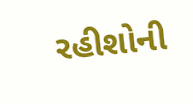રહીશોની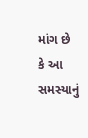માંગ છે કે આ સમસ્યાનું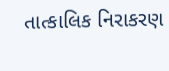તાત્કાલિક નિરાકરણ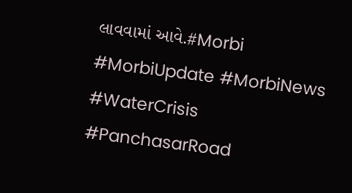લાવવામાં આવે.#Morbi #MorbiUpdate #MorbiNews #WaterCrisis #PanchasarRoad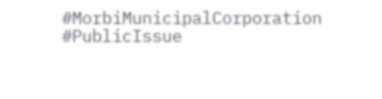#MorbiMunicipalCorporation #PublicIssue